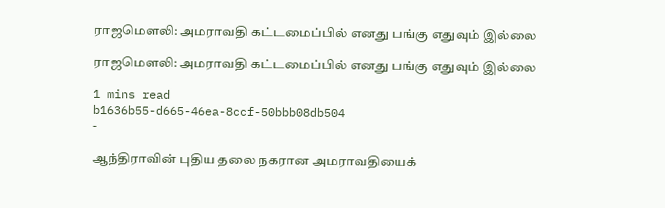ராஜமௌலி: அமராவதி கட்டமைப்பில் எனது பங்கு எதுவும் இல்லை

ராஜமௌலி: அமராவதி கட்டமைப்பில் எனது பங்கு எதுவும் இல்லை

1 mins read
b1636b55-d665-46ea-8ccf-50bbb08db504
-

ஆந்திராவின் புதிய தலை நகரான அமராவதியைக்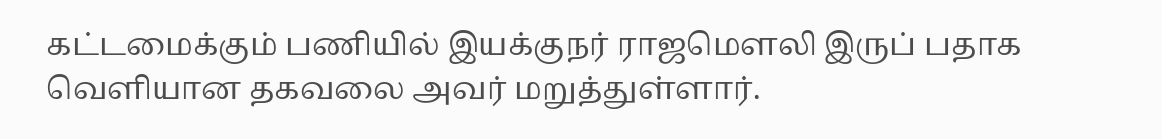கட்டமைக்கும் பணியில் இயக்குநர் ராஜமௌலி இருப் பதாக வெளியான தகவலை அவர் மறுத்துள்ளார்.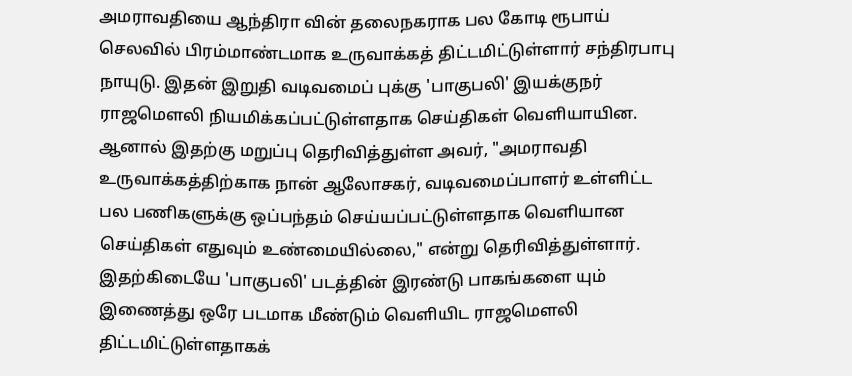அமராவதியை ஆந்திரா வின் தலைநகராக பல கோடி ரூபாய் செலவில் பிரம்மாண்டமாக உருவாக்கத் திட்டமிட்டுள்ளார் சந்திரபாபு நாயுடு. இதன் இறுதி வடிவமைப் புக்கு 'பாகுபலி' இயக்குநர் ராஜமௌலி நியமிக்கப்பட்டுள்ளதாக செய்திகள் வெளியாயின. ஆனால் இதற்கு மறுப்பு தெரிவித்துள்ள அவர், "அமராவதி உருவாக்கத்திற்காக நான் ஆலோசகர், வடிவமைப்பாளர் உள்ளிட்ட பல பணிகளுக்கு ஒப்பந்தம் செய்யப்பட்டுள்ளதாக வெளியான செய்திகள் எதுவும் உண்மையில்லை," என்று தெரிவித்துள்ளார். இதற்கிடையே 'பாகுபலி' படத்தின் இரண்டு பாகங்களை யும் இணைத்து ஒரே படமாக மீண்டும் வெளியிட ராஜமௌலி திட்டமிட்டுள்ளதாகக்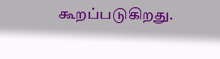கூறப்படுகிறது.